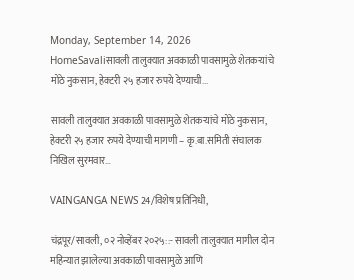Monday, September 14, 2026
HomeSavaliसावली तालुक्यात अवकाळी पावसामुळे शेतकऱ्यांचे मोठे नुकसान, हेक्टरी २५ हजार रुपये देण्याची...

सावली तालुक्यात अवकाळी पावसामुळे शेतकऱ्यांचे मोठे नुकसान, हेक्टरी २५ हजार रुपये देण्याची मागणी – कृ.बा.समिती संचालक निखिल सुरमवार…

VAINGANGA NEWS 24/विशेष प्रतिनिधी,

चंद्रपूर/सावली, ०२ नोव्हेंबर २०२५::- सावली तालुक्यात मागील दोन महिन्यात झालेल्या अवकाळी पावसामुळे आणि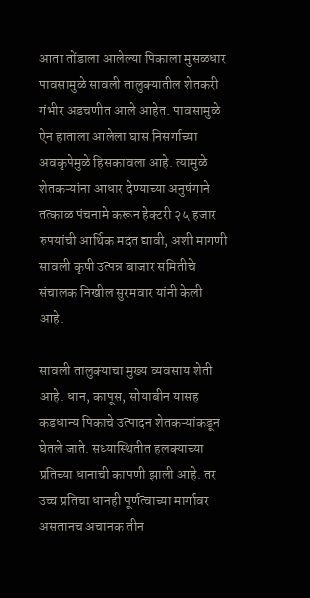आता तोंडाला आलेल्या पिकाला मुसळधार पावसामुळे सावली तालुक्यातील शेतकरी गंभीर अडचणीत आले आहेत. पावसामुळे ऐन हाताला आलेला घास निसर्गाच्या अवकृपेमुळे हिसकावला आहे. त्यामुळे शेतकऱ्यांना आधार देण्याच्या अनुषंगाने तत्काळ पंचनामे करून हेक्टरी २५ हजार रुपयांची आर्थिक मदत द्यावी, अशी मागणी सावली कृषी उत्पन्न बाजार समितीचे संचालक निखील सुरमवार यांनी केली आहे.

सावली तालुक्याचा मुख्य व्यवसाय शेती आहे. धान, कापूस, सोयाबीन यासह कडधान्य पिकाचे उत्पादन शेतकऱ्यांकडून घेतले जाते. सध्यास्थितीत हलक्याच्या प्रतिच्या धानाची कापणी झाली आहे. तर उच्च प्रतिचा धानही पूर्णत्वाच्या मार्गावर असतानच अचानक तीन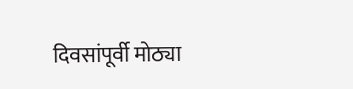दिवसांपूर्वी मोठ्या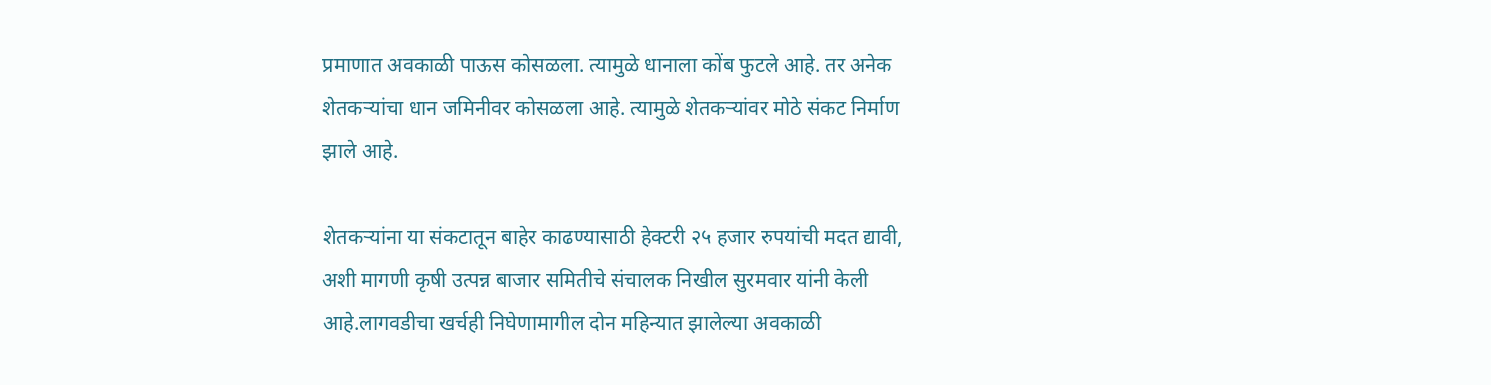प्रमाणात अवकाळी पाऊस कोसळला. त्यामुळे धानाला कोंब फुटले आहे. तर अनेक शेतकऱ्यांचा धान जमिनीवर कोसळला आहे. त्यामुळे शेतकऱ्यांवर मोठे संकट निर्माण झाले आहे.

शेतकऱ्यांना या संकटातून बाहेर काढण्यासाठी हेक्टरी २५ हजार रुपयांची मदत द्यावी, अशी मागणी कृषी उत्पन्न बाजार समितीचे संचालक निखील सुरमवार यांनी केली आहे.लागवडीचा खर्चही निघेणामागील दोन महिन्यात झालेल्या अवकाळी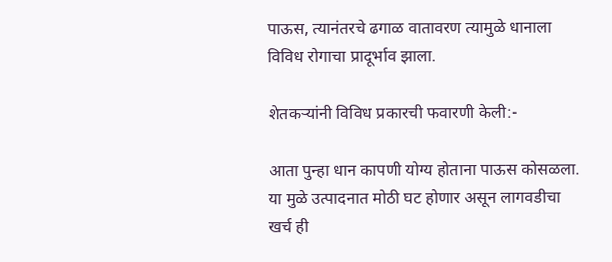पाऊस, त्यानंतरचे ढगाळ वातावरण त्यामुळे धानाला विविध रोगाचा प्रादूर्भाव झाला.

शेतकऱ्यांनी विविध प्रकारची फवारणी केली:-

आता पुन्हा धान कापणी योग्य होताना पाऊस कोसळला. या मुळे उत्पादनात मोठी घट होणार असून लागवडीचा खर्च ही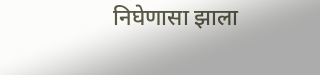निघेणासा झाला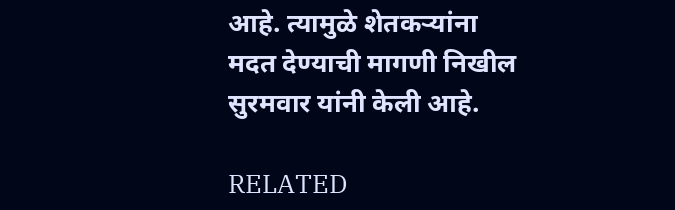आहे. त्यामुळे शेतकऱ्यांना मदत देण्याची मागणी निखील सुरमवार यांनी केली आहे.

RELATED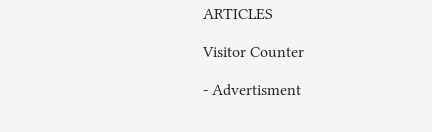ARTICLES

Visitor Counter

- Advertisment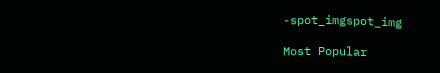-spot_imgspot_img

Most Popular